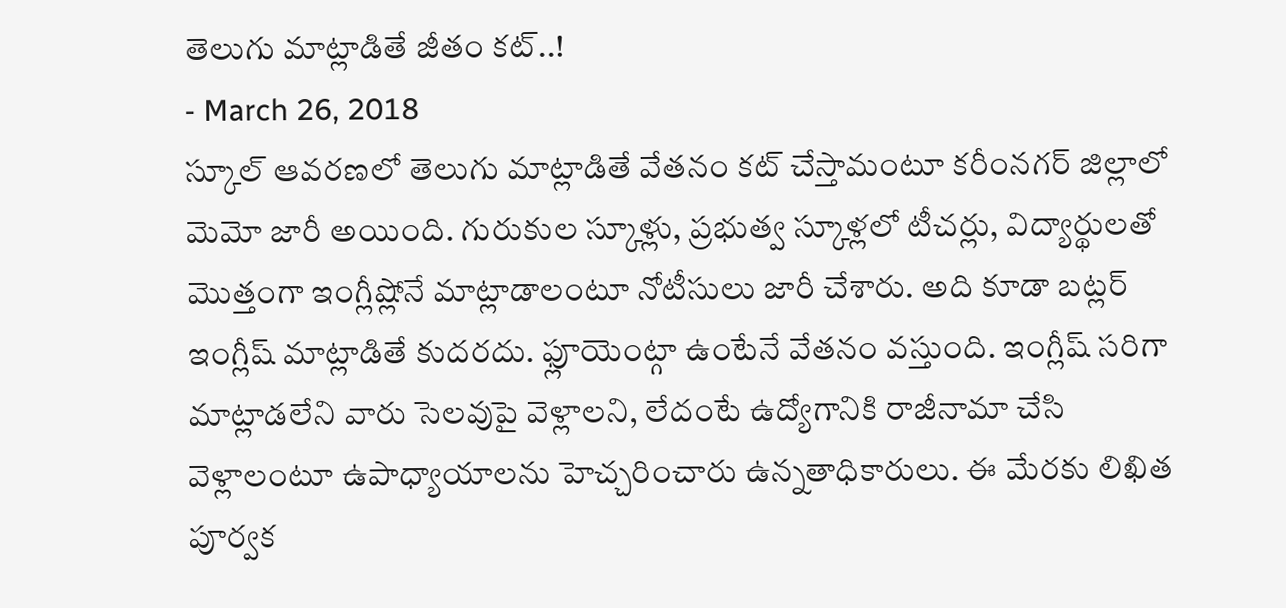తెలుగు మాట్లాడితే జీతం కట్..!
- March 26, 2018
స్కూల్ ఆవరణలో తెలుగు మాట్లాడితే వేతనం కట్ చేస్తామంటూ కరీంనగర్ జిల్లాలో మెమో జారీ అయింది. గురుకుల స్కూళ్లు, ప్రభుత్వ స్కూళ్లలో టీచర్లు, విద్యార్థులతో మొత్తంగా ఇంగ్లీష్లోనే మాట్లాడాలంటూ నోటీసులు జారీ చేశారు. అది కూడా బట్లర్ ఇంగ్లీష్ మాట్లాడితే కుదరదు. ఫ్లూయెంట్గా ఉంటేనే వేతనం వస్తుంది. ఇంగ్లీష్ సరిగా మాట్లాడలేని వారు సెలవుపై వెళ్లాలని, లేదంటే ఉద్యోగానికి రాజీనామా చేసి వెళ్లాలంటూ ఉపాధ్యాయాలను హెచ్చరించారు ఉన్నతాధికారులు. ఈ మేరకు లిఖిత పూర్వక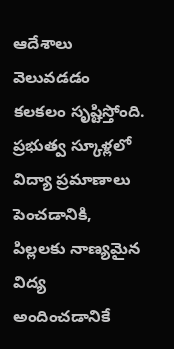ఆదేశాలు వెలువడడం కలకలం సృష్టిస్తోంది.
ప్రభుత్వ స్కూళ్లలో విద్యా ప్రమాణాలు పెంచడానికి, పిల్లలకు నాణ్యమైన విద్య అందించడానికే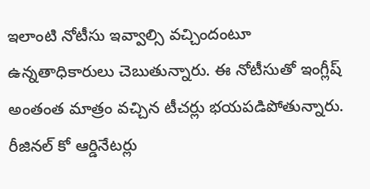ఇలాంటి నోటీసు ఇవ్వాల్సి వచ్చిందంటూ ఉన్నతాధికారులు చెబుతున్నారు. ఈ నోటీసుతో ఇంగ్లీష్ అంతంత మాత్రం వచ్చిన టీచర్లు భయపడిపోతున్నారు. రీజినల్ కో ఆర్డినేటర్లు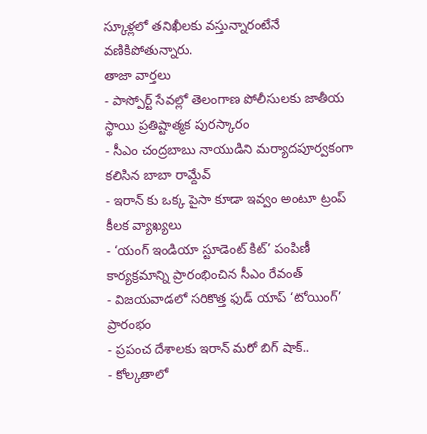స్కూళ్లలో తనిఖీలకు వస్తున్నారంటేనే వణికిపోతున్నారు.
తాజా వార్తలు
- పాస్పోర్ట్ సేవల్లో తెలంగాణ పోలీసులకు జాతీయ స్థాయి ప్రతిష్టాత్మక పురస్కారం
- సీఎం చంద్రబాబు నాయుడిని మర్యాదపూర్వకంగా కలిసిన బాబా రామ్దేవ్
- ఇరాన్ కు ఒక్క పైసా కూడా ఇవ్వం అంటూ ట్రంప్ కీలక వ్యాఖ్యలు
- ‘యంగ్ ఇండియా స్టూడెంట్ కిట్’ పంపిణీ కార్యక్రమాన్ని ప్రారంభించిన సీఎం రేవంత్
- విజయవాడలో సరికొత్త ఫుడ్ యాప్ ‘టోయింగ్’ ప్రారంభం
- ప్రపంచ దేశాలకు ఇరాన్ మరో బిగ్ షాక్..
- కోల్కతాలో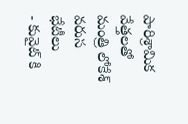పారిశ్రామిక వేత్తలతో మంత్రి లోకేశ్ వరుస భేటీలు
- కువైట్ కి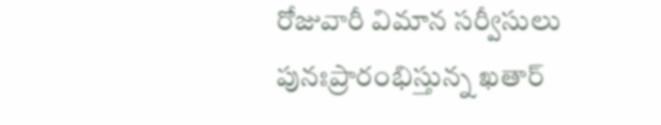రోజువారీ విమాన సర్వీసులు పునఃప్రారంభిస్తున్న ఖతార్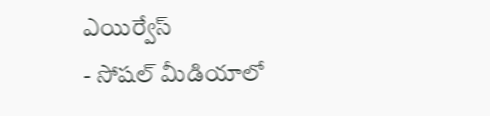ఎయిర్వేస్
- సోషల్ మీడియాలో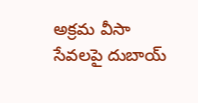అక్రమ వీసా సేవలపై దుబాయ్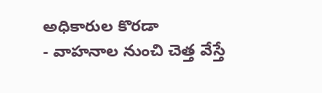అధికారుల కొరడా
- వాహనాల నుంచి చెత్త వేస్తే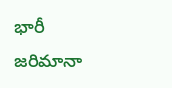భారీ జరిమానా